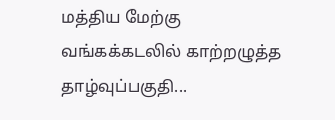மத்திய மேற்கு வங்கக்கடலில் காற்றழுத்த தாழ்வுப்பகுதி...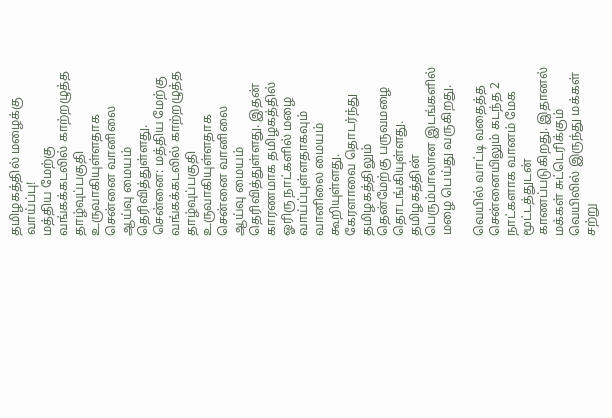தமிழகத்தில் மழைக்கு வாய்ப்பு!
மத்திய மேற்கு வங்கக்கடலில் காற்றழுத்த தாழ்வுப்பகுதி உருவாகியுள்ளதாக சென்னை வானிலை ஆய்வு மையம் தெரிவித்துள்ளது.
சென்னை: மத்திய மேற்கு வங்கக்கடலில் காற்றழுத்த தாழ்வுப்பகுதி உருவாகியுள்ளதாக சென்னை வானிலை ஆய்வு மையம் தெரிவித்துள்ளது. இதன் காரணமாக தமிழகத்தில் ஓரிரு நாட்களில் மழை வாய்ப்புள்ளதாகவும் வானிலை மையம் கூறியுள்ளது.
கேரளாவை தொடர்ந்து தமிழகத்திலும் தென்மேற்கு பருவமழை தொடங்கியுள்ளது. தமிழகத்தின் பெரும்பாலான இடங்களில் மழை பெய்து வருகிறது.

வெயில் வாட்டி வதைத்த சென்னையிலும் கடந்த 2 நாட்களாக வானம் மேக மூட்டத்துடன் காணப்படுகிறது. இதானல் மக்கள் சுட்டெரிக்கும் வெயிலில் இருந்து மக்கள் சற்று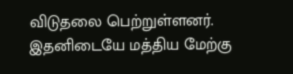விடுதலை பெற்றுள்ளனர்.
இதனிடையே மத்திய மேற்கு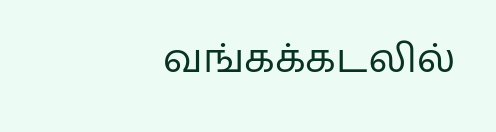வங்கக்கடலில்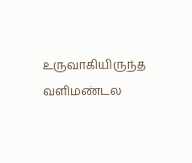உருவாகியிருந்த வளிமண்டல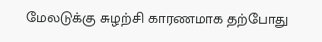மேலடுக்கு சுழற்சி காரணமாக தற்போது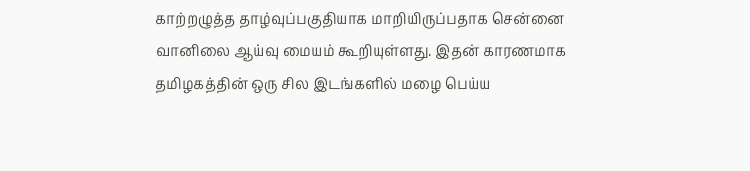காற்றழுத்த தாழ்வுப்பகுதியாக மாறியிருப்பதாக சென்னை வானிலை ஆய்வு மையம் கூறியுள்ளது. இதன் காரணமாக தமிழகத்தின் ஒரு சில இடங்களில் மழை பெய்ய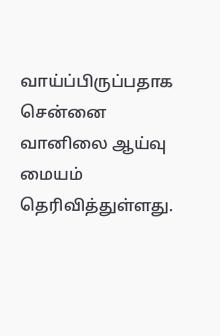வாய்ப்பிருப்பதாக சென்னை வானிலை ஆய்வு மையம் தெரிவித்துள்ளது.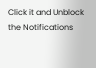Click it and Unblock the Notifications